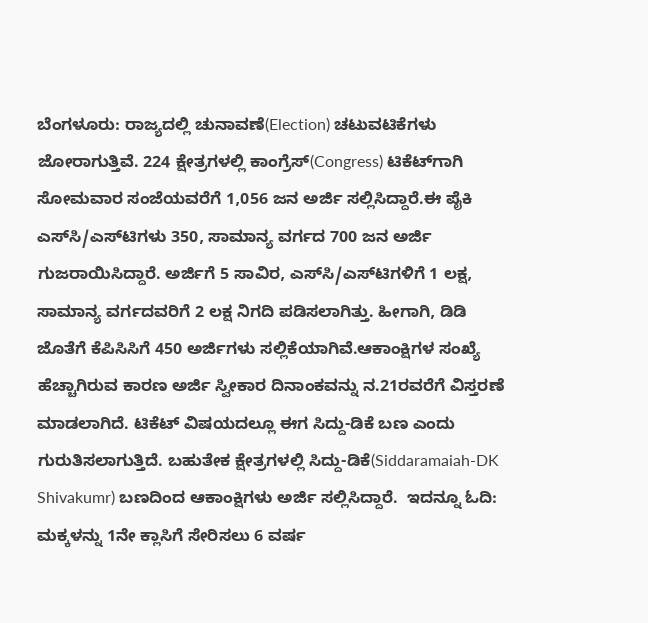ಬೆಂಗಳೂರು: ರಾಜ್ಯದಲ್ಲಿ ಚುನಾವಣೆ(Election) ಚಟುವಟಿಕೆಗಳು ಜೋರಾಗುತ್ತಿವೆ. 224 ಕ್ಷೇತ್ರಗಳಲ್ಲಿ ಕಾಂಗ್ರೆಸ್(Congress) ಟಿಕೆಟ್‍ಗಾಗಿ ಸೋಮವಾರ ಸಂಜೆಯವರೆಗೆ 1,056 ಜನ ಅರ್ಜಿ ಸಲ್ಲಿಸಿದ್ದಾರೆ.ಈ ಪೈಕಿ ಎಸ್‍ಸಿ/ಎಸ್‍ಟಿಗಳು 350, ಸಾಮಾನ್ಯ ವರ್ಗದ 700 ಜನ ಅರ್ಜಿ ಗುಜರಾಯಿಸಿದ್ದಾರೆ. ಅರ್ಜಿಗೆ 5 ಸಾವಿರ, ಎಸ್‍ಸಿ/ಎಸ್‍ಟಿಗಳಿಗೆ 1 ಲಕ್ಷ, ಸಾಮಾನ್ಯ ವರ್ಗದವರಿಗೆ 2 ಲಕ್ಷ ನಿಗದಿ ಪಡಿಸಲಾಗಿತ್ತು. ಹೀಗಾಗಿ, ಡಿಡಿ ಜೊತೆಗೆ ಕೆಪಿಸಿಸಿಗೆ 450 ಅರ್ಜಿಗಳು ಸಲ್ಲಿಕೆಯಾಗಿವೆ.ಆಕಾಂಕ್ಷಿಗಳ ಸಂಖ್ಯೆ ಹೆಚ್ಚಾಗಿರುವ ಕಾರಣ ಅರ್ಜಿ ಸ್ವೀಕಾರ ದಿನಾಂಕವನ್ನು ನ.21ರವರೆಗೆ ವಿಸ್ತರಣೆ ಮಾಡಲಾಗಿದೆ. ಟಿಕೆಟ್ ವಿಷಯದಲ್ಲೂ ಈಗ ಸಿದ್ದು-ಡಿಕೆ ಬಣ ಎಂದು ಗುರುತಿಸಲಾಗುತ್ತಿದೆ. ಬಹುತೇಕ ಕ್ಷೇತ್ರಗಳಲ್ಲಿ ಸಿದ್ದು-ಡಿಕೆ(Siddaramaiah-DK Shivakumr) ಬಣದಿಂದ ಆಕಾಂಕ್ಷಿಗಳು ಅರ್ಜಿ ಸಲ್ಲಿಸಿದ್ದಾರೆ.  ಇದನ್ನೂ ಓದಿ: ಮಕ್ಕಳನ್ನು 1ನೇ ಕ್ಲಾಸಿಗೆ ಸೇರಿಸಲು 6 ವರ್ಷ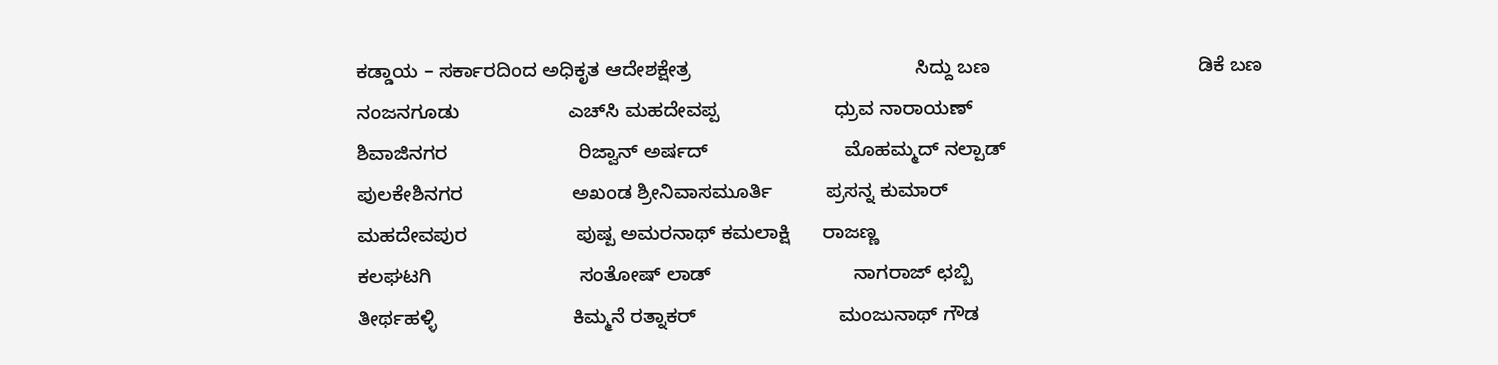ಕಡ್ಡಾಯ – ಸರ್ಕಾರದಿಂದ ಅಧಿಕೃತ ಆದೇಶಕ್ಷೇತ್ರ                                         ಸಿದ್ದು ಬಣ                                      ಡಿಕೆ ಬಣ
ನಂಜನಗೂಡು                    ಎಚ್‍ಸಿ ಮಹದೇವಪ್ಪ                     ಧ್ರುವ ನಾರಾಯಣ್
ಶಿವಾಜಿನಗರ                        ರಿಜ್ವಾನ್ ಅರ್ಷದ್                         ಮೊಹಮ್ಮದ್ ನಲ್ಪಾಡ್
ಪುಲಕೇಶಿನಗರ                    ಅಖಂಡ ಶ್ರೀನಿವಾಸಮೂರ್ತಿ          ಪ್ರಸನ್ನ ಕುಮಾರ್
ಮಹದೇವಪುರ                    ಪುಷ್ಪ ಅಮರನಾಥ್ ಕಮಲಾಕ್ಷಿ      ರಾಜಣ್ಣ
ಕಲಘಟಗಿ                           ಸಂತೋಷ್ ಲಾಡ್                          ನಾಗರಾಜ್ ಛಬ್ಬಿ
ತೀರ್ಥಹಳ್ಳಿ                         ಕಿಮ್ಮನೆ ರತ್ನಾಕರ್                          ಮಂಜುನಾಥ್ ಗೌಡ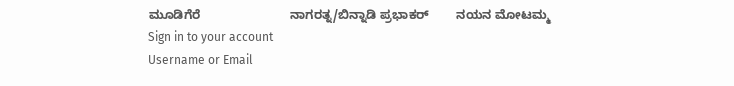ಮೂಡಿಗೆರೆ                          ನಾಗರತ್ನ/ಬಿನ್ನಾಡಿ ಪ್ರಭಾಕರ್        ನಯನ ಮೋಟಮ್ಮ
Sign in to your account
Username or Email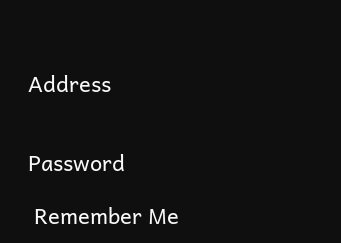Address


Password

 Remember Me